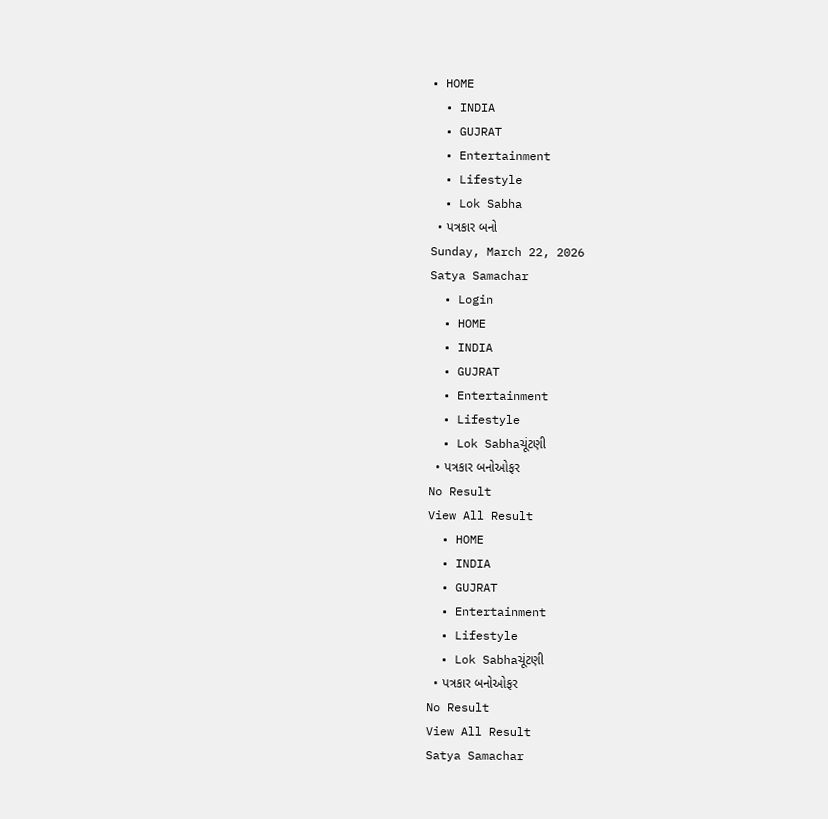• HOME
  • INDIA
  • GUJRAT
  • Entertainment
  • Lifestyle
  • Lok Sabha
  • પત્રકાર બનો
Sunday, March 22, 2026
Satya Samachar
  • Login
  • HOME
  • INDIA
  • GUJRAT
  • Entertainment
  • Lifestyle
  • Lok Sabhaચૂંટણી
  • પત્રકાર બનોઓફર
No Result
View All Result
  • HOME
  • INDIA
  • GUJRAT
  • Entertainment
  • Lifestyle
  • Lok Sabhaચૂંટણી
  • પત્રકાર બનોઓફર
No Result
View All Result
Satya Samachar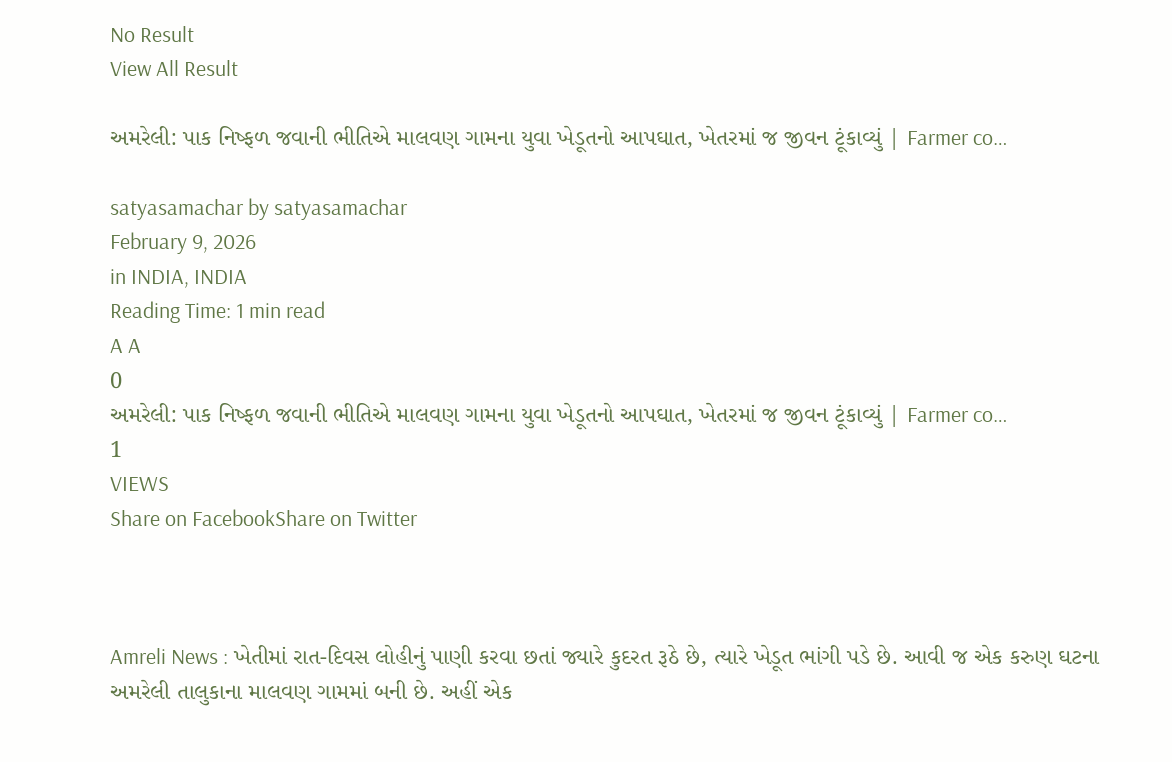No Result
View All Result

અમરેલી: પાક નિષ્ફળ જવાની ભીતિએ માલવણ ગામના યુવા ખેડૂતનો આપઘાત, ખેતરમાં જ જીવન ટૂંકાવ્યું | Farmer co…

satyasamachar by satyasamachar
February 9, 2026
in INDIA, INDIA
Reading Time: 1 min read
A A
0
અમરેલી: પાક નિષ્ફળ જવાની ભીતિએ માલવણ ગામના યુવા ખેડૂતનો આપઘાત, ખેતરમાં જ જીવન ટૂંકાવ્યું | Farmer co…
1
VIEWS
Share on FacebookShare on Twitter



Amreli News : ખેતીમાં રાત-દિવસ લોહીનું પાણી કરવા છતાં જ્યારે કુદરત રૂઠે છે, ત્યારે ખેડૂત ભાંગી પડે છે. આવી જ એક કરુણ ઘટના અમરેલી તાલુકાના માલવણ ગામમાં બની છે. અહીં એક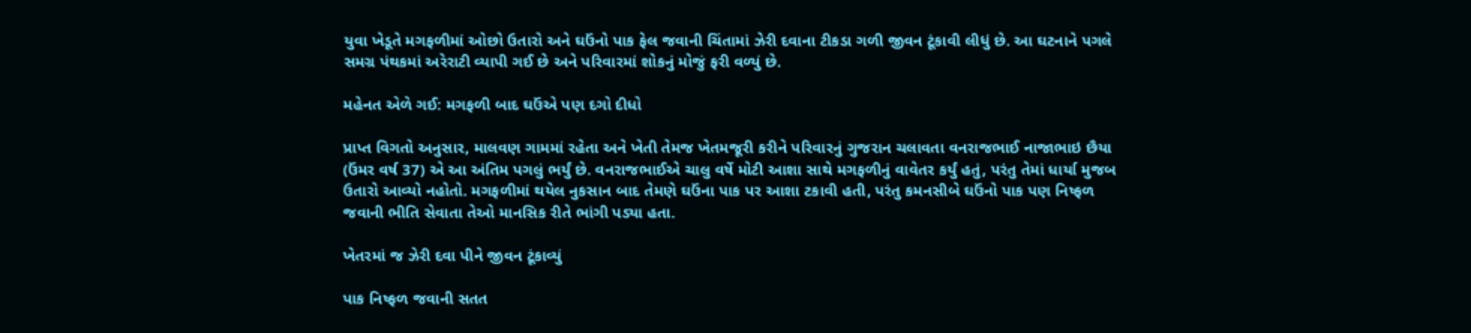યુવા ખેડૂતે મગફળીમાં ઓછો ઉતારો અને ઘઉંનો પાક ફેલ જવાની ચિંતામાં ઝેરી દવાના ટીકડા ગળી જીવન ટૂંકાવી લીધું છે. આ ઘટનાને પગલે સમગ્ર પંથકમાં અરેરાટી વ્યાપી ગઈ છે અને પરિવારમાં શોકનું મોજું ફરી વળ્યું છે.

મહેનત એળે ગઈ: મગફળી બાદ ઘઉંએ પણ દગો દીધો

પ્રાપ્ત વિગતો અનુસાર, માલવણ ગામમાં રહેતા અને ખેતી તેમજ ખેતમજૂરી કરીને પરિવારનું ગુજરાન ચલાવતા વનરાજભાઈ નાજાભાઇ છૈયા (ઉંમર વર્ષ 37) એ આ અંતિમ પગલું ભર્યું છે. વનરાજભાઈએ ચાલુ વર્ષે મોટી આશા સાથે મગફળીનું વાવેતર કર્યું હતું, પરંતુ તેમાં ધાર્યા મુજબ ઉતારો આવ્યો નહોતો. મગફળીમાં થયેલ નુકસાન બાદ તેમણે ઘઉંના પાક પર આશા ટકાવી હતી, પરંતુ કમનસીબે ઘઉંનો પાક પણ નિષ્ફળ જવાની ભીતિ સેવાતા તેઓ માનસિક રીતે ભાંગી પડ્યા હતા.

ખેતરમાં જ ઝેરી દવા પીને જીવન ટૂંકાવ્યું

પાક નિષ્ફળ જવાની સતત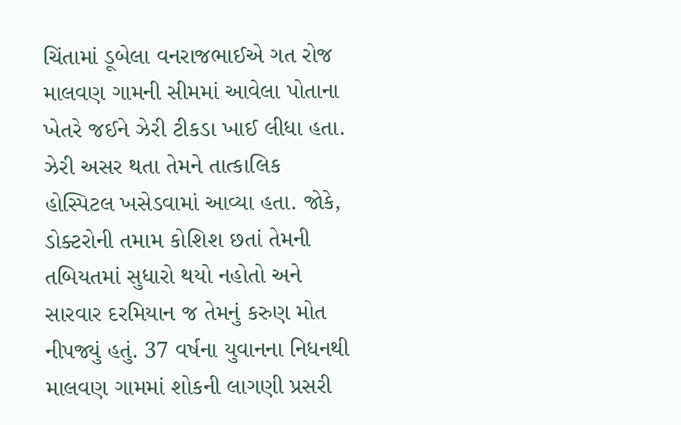ચિંતામાં ડૂબેલા વનરાજભાઈએ ગત રોજ માલવણ ગામની સીમમાં આવેલા પોતાના ખેતરે જઈને ઝેરી ટીકડા ખાઈ લીધા હતા. ઝેરી અસર થતા તેમને તાત્કાલિક હોસ્પિટલ ખસેડવામાં આવ્યા હતા. જોકે, ડોક્ટરોની તમામ કોશિશ છતાં તેમની તબિયતમાં સુધારો થયો નહોતો અને સારવાર દરમિયાન જ તેમનું કરુણ મોત નીપજ્યું હતું. 37 વર્ષના યુવાનના નિધનથી માલવણ ગામમાં શોકની લાગણી પ્રસરી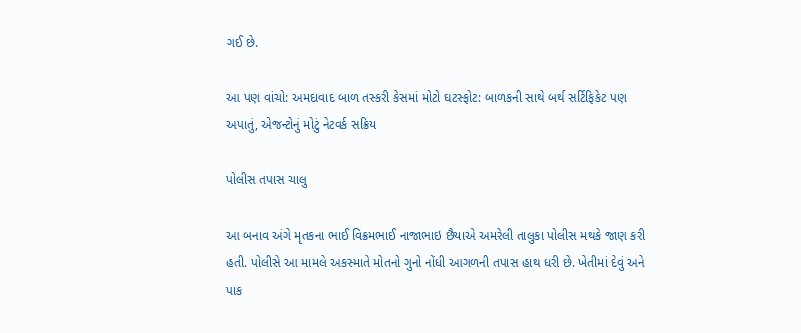ગઈ છે.

આ પણ વાંચો: અમદાવાદ બાળ તસ્કરી કેસમાં મોટો ઘટસ્ફોટ: બાળકની સાથે બર્થ સર્ટિફિકેટ પણ અપાતું, એજન્ટોનું મોટું નેટવર્ક સક્રિય

પોલીસ તપાસ ચાલુ

આ બનાવ અંગે મૃતકના ભાઈ વિક્રમભાઈ નાજાભાઇ છૈયાએ અમરેલી તાલુકા પોલીસ મથકે જાણ કરી હતી. પોલીસે આ મામલે અકસ્માતે મોતનો ગુનો નોંધી આગળની તપાસ હાથ ધરી છે. ખેતીમાં દેવું અને પાક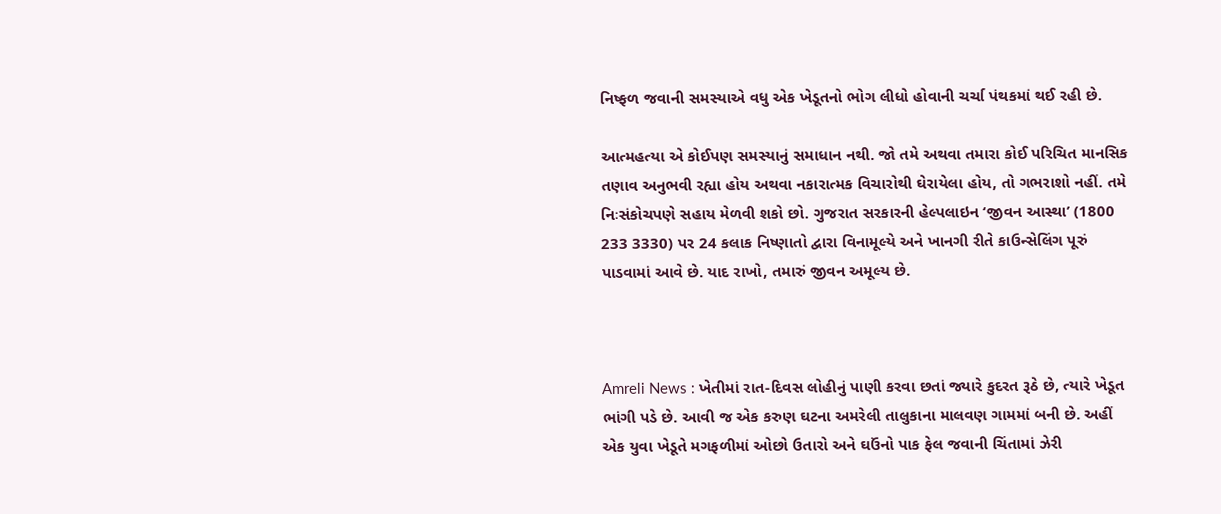નિષ્ફળ જવાની સમસ્યાએ વધુ એક ખેડૂતનો ભોગ લીધો હોવાની ચર્ચા પંથકમાં થઈ રહી છે.

આત્મહત્યા એ કોઈપણ સમસ્યાનું સમાધાન નથી. જો તમે અથવા તમારા કોઈ પરિચિત માનસિક તણાવ અનુભવી રહ્યા હોય અથવા નકારાત્મક વિચારોથી ઘેરાયેલા હોય, તો ગભરાશો નહીં. તમે નિઃસંકોચપણે સહાય મેળવી શકો છો. ગુજરાત સરકારની હેલ્પલાઇન ‘જીવન આસ્થા’ (1800 233 3330) પર 24 કલાક નિષ્ણાતો દ્વારા વિનામૂલ્યે અને ખાનગી રીતે કાઉન્સેલિંગ પૂરું પાડવામાં આવે છે. યાદ રાખો, તમારું જીવન અમૂલ્ય છે.



Amreli News : ખેતીમાં રાત-દિવસ લોહીનું પાણી કરવા છતાં જ્યારે કુદરત રૂઠે છે, ત્યારે ખેડૂત ભાંગી પડે છે. આવી જ એક કરુણ ઘટના અમરેલી તાલુકાના માલવણ ગામમાં બની છે. અહીં એક યુવા ખેડૂતે મગફળીમાં ઓછો ઉતારો અને ઘઉંનો પાક ફેલ જવાની ચિંતામાં ઝેરી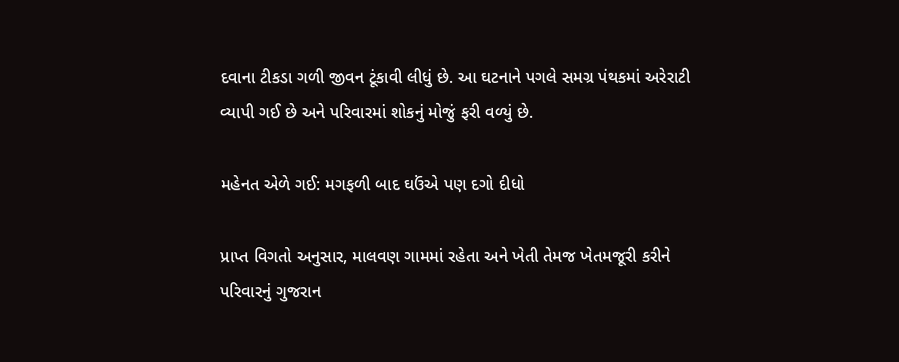દવાના ટીકડા ગળી જીવન ટૂંકાવી લીધું છે. આ ઘટનાને પગલે સમગ્ર પંથકમાં અરેરાટી વ્યાપી ગઈ છે અને પરિવારમાં શોકનું મોજું ફરી વળ્યું છે.

મહેનત એળે ગઈ: મગફળી બાદ ઘઉંએ પણ દગો દીધો

પ્રાપ્ત વિગતો અનુસાર, માલવણ ગામમાં રહેતા અને ખેતી તેમજ ખેતમજૂરી કરીને પરિવારનું ગુજરાન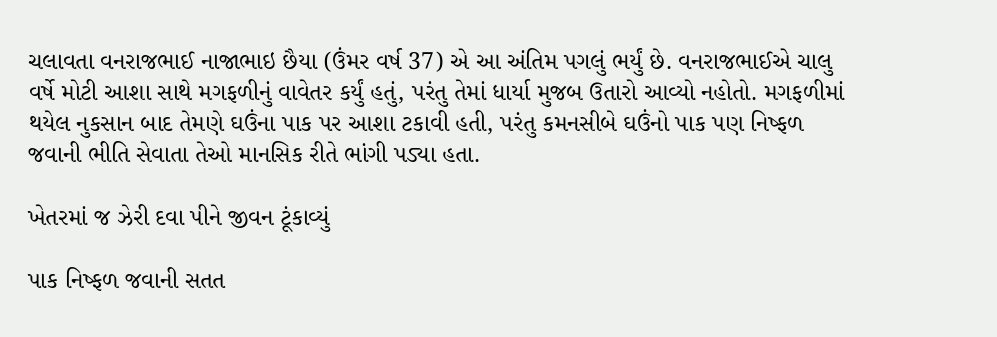ચલાવતા વનરાજભાઈ નાજાભાઇ છૈયા (ઉંમર વર્ષ 37) એ આ અંતિમ પગલું ભર્યું છે. વનરાજભાઈએ ચાલુ વર્ષે મોટી આશા સાથે મગફળીનું વાવેતર કર્યું હતું, પરંતુ તેમાં ધાર્યા મુજબ ઉતારો આવ્યો નહોતો. મગફળીમાં થયેલ નુકસાન બાદ તેમણે ઘઉંના પાક પર આશા ટકાવી હતી, પરંતુ કમનસીબે ઘઉંનો પાક પણ નિષ્ફળ જવાની ભીતિ સેવાતા તેઓ માનસિક રીતે ભાંગી પડ્યા હતા.

ખેતરમાં જ ઝેરી દવા પીને જીવન ટૂંકાવ્યું

પાક નિષ્ફળ જવાની સતત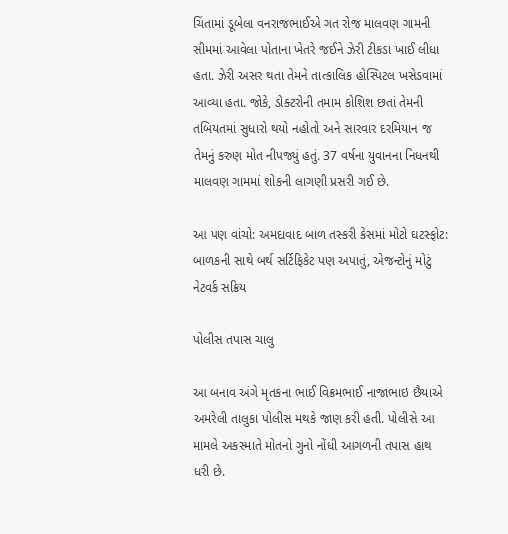ચિંતામાં ડૂબેલા વનરાજભાઈએ ગત રોજ માલવણ ગામની સીમમાં આવેલા પોતાના ખેતરે જઈને ઝેરી ટીકડા ખાઈ લીધા હતા. ઝેરી અસર થતા તેમને તાત્કાલિક હોસ્પિટલ ખસેડવામાં આવ્યા હતા. જોકે, ડોક્ટરોની તમામ કોશિશ છતાં તેમની તબિયતમાં સુધારો થયો નહોતો અને સારવાર દરમિયાન જ તેમનું કરુણ મોત નીપજ્યું હતું. 37 વર્ષના યુવાનના નિધનથી માલવણ ગામમાં શોકની લાગણી પ્રસરી ગઈ છે.

આ પણ વાંચો: અમદાવાદ બાળ તસ્કરી કેસમાં મોટો ઘટસ્ફોટ: બાળકની સાથે બર્થ સર્ટિફિકેટ પણ અપાતું, એજન્ટોનું મોટું નેટવર્ક સક્રિય

પોલીસ તપાસ ચાલુ

આ બનાવ અંગે મૃતકના ભાઈ વિક્રમભાઈ નાજાભાઇ છૈયાએ અમરેલી તાલુકા પોલીસ મથકે જાણ કરી હતી. પોલીસે આ મામલે અકસ્માતે મોતનો ગુનો નોંધી આગળની તપાસ હાથ ધરી છે.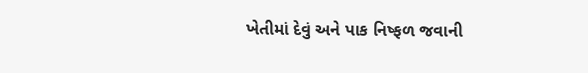ખેતીમાં દેવું અને પાક નિષ્ફળ જવાની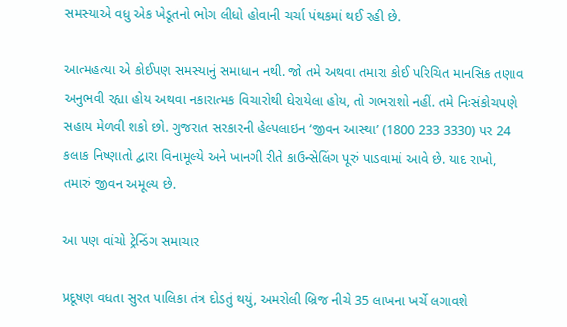સમસ્યાએ વધુ એક ખેડૂતનો ભોગ લીધો હોવાની ચર્ચા પંથકમાં થઈ રહી છે.

આત્મહત્યા એ કોઈપણ સમસ્યાનું સમાધાન નથી. જો તમે અથવા તમારા કોઈ પરિચિત માનસિક તણાવ અનુભવી રહ્યા હોય અથવા નકારાત્મક વિચારોથી ઘેરાયેલા હોય, તો ગભરાશો નહીં. તમે નિઃસંકોચપણે સહાય મેળવી શકો છો. ગુજરાત સરકારની હેલ્પલાઇન ‘જીવન આસ્થા’ (1800 233 3330) પર 24 કલાક નિષ્ણાતો દ્વારા વિનામૂલ્યે અને ખાનગી રીતે કાઉન્સેલિંગ પૂરું પાડવામાં આવે છે. યાદ રાખો, તમારું જીવન અમૂલ્ય છે.

આ પણ વાંચો ટ્રેન્ડિંગ સમાચાર

પ્રદૂષણ વધતા સુરત પાલિકા તંત્ર દોડતું થયું, અમરોલી બ્રિજ નીચે 35 લાખના ખર્ચે લગાવશે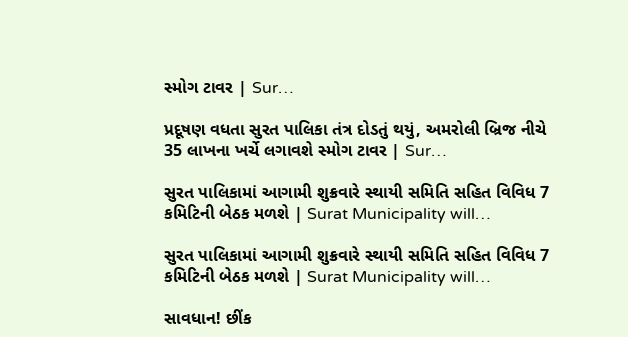સ્મોગ ટાવર | Sur…

પ્રદૂષણ વધતા સુરત પાલિકા તંત્ર દોડતું થયું, અમરોલી બ્રિજ નીચે 35 લાખના ખર્ચે લગાવશે સ્મોગ ટાવર | Sur…

સુરત પાલિકામાં આગામી શુક્રવારે સ્થાયી સમિતિ સહિત વિવિધ 7 કમિટિની બેઠક મળશે | Surat Municipality will…

સુરત પાલિકામાં આગામી શુક્રવારે સ્થાયી સમિતિ સહિત વિવિધ 7 કમિટિની બેઠક મળશે | Surat Municipality will…

સાવધાન! છીંક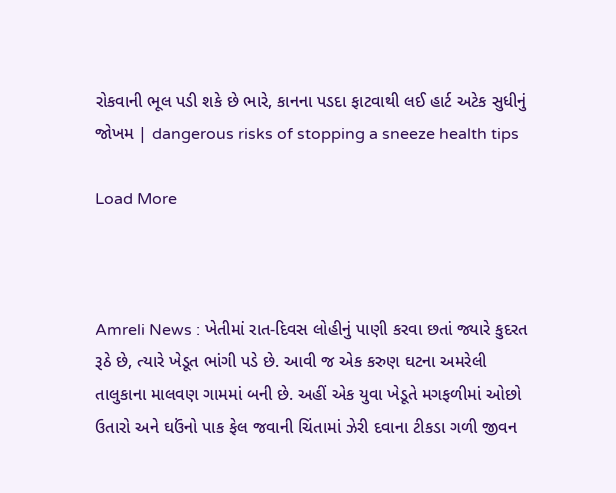રોકવાની ભૂલ પડી શકે છે ભારે, કાનના પડદા ફાટવાથી લઈ હાર્ટ અટેક સુધીનું જોખમ | dangerous risks of stopping a sneeze health tips

Load More



Amreli News : ખેતીમાં રાત-દિવસ લોહીનું પાણી કરવા છતાં જ્યારે કુદરત રૂઠે છે, ત્યારે ખેડૂત ભાંગી પડે છે. આવી જ એક કરુણ ઘટના અમરેલી તાલુકાના માલવણ ગામમાં બની છે. અહીં એક યુવા ખેડૂતે મગફળીમાં ઓછો ઉતારો અને ઘઉંનો પાક ફેલ જવાની ચિંતામાં ઝેરી દવાના ટીકડા ગળી જીવન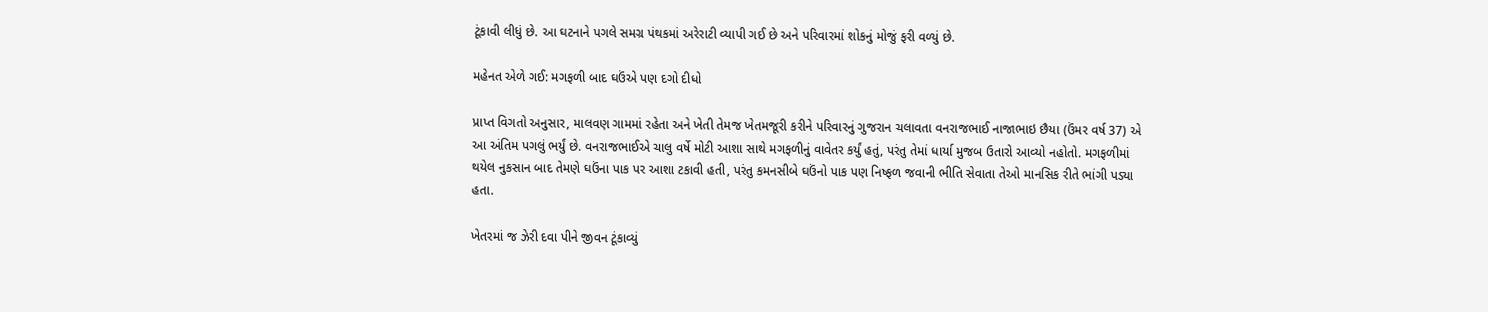ટૂંકાવી લીધું છે. આ ઘટનાને પગલે સમગ્ર પંથકમાં અરેરાટી વ્યાપી ગઈ છે અને પરિવારમાં શોકનું મોજું ફરી વળ્યું છે.

મહેનત એળે ગઈ: મગફળી બાદ ઘઉંએ પણ દગો દીધો

પ્રાપ્ત વિગતો અનુસાર, માલવણ ગામમાં રહેતા અને ખેતી તેમજ ખેતમજૂરી કરીને પરિવારનું ગુજરાન ચલાવતા વનરાજભાઈ નાજાભાઇ છૈયા (ઉંમર વર્ષ 37) એ આ અંતિમ પગલું ભર્યું છે. વનરાજભાઈએ ચાલુ વર્ષે મોટી આશા સાથે મગફળીનું વાવેતર કર્યું હતું, પરંતુ તેમાં ધાર્યા મુજબ ઉતારો આવ્યો નહોતો. મગફળીમાં થયેલ નુકસાન બાદ તેમણે ઘઉંના પાક પર આશા ટકાવી હતી, પરંતુ કમનસીબે ઘઉંનો પાક પણ નિષ્ફળ જવાની ભીતિ સેવાતા તેઓ માનસિક રીતે ભાંગી પડ્યા હતા.

ખેતરમાં જ ઝેરી દવા પીને જીવન ટૂંકાવ્યું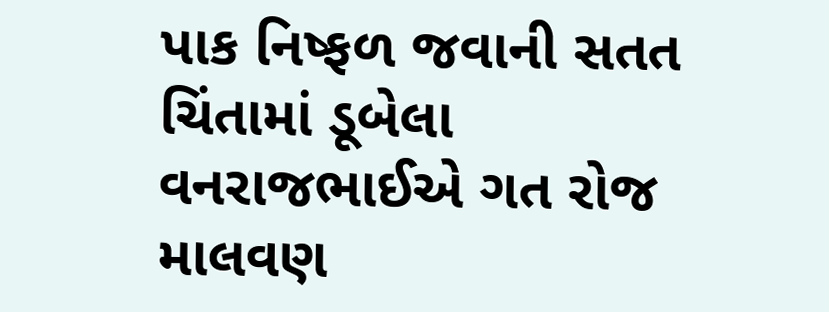પાક નિષ્ફળ જવાની સતત ચિંતામાં ડૂબેલા વનરાજભાઈએ ગત રોજ માલવણ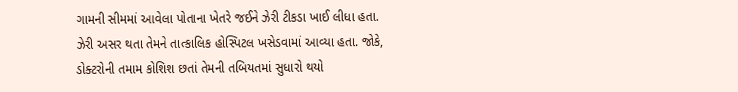ગામની સીમમાં આવેલા પોતાના ખેતરે જઈને ઝેરી ટીકડા ખાઈ લીધા હતા. ઝેરી અસર થતા તેમને તાત્કાલિક હોસ્પિટલ ખસેડવામાં આવ્યા હતા. જોકે, ડોક્ટરોની તમામ કોશિશ છતાં તેમની તબિયતમાં સુધારો થયો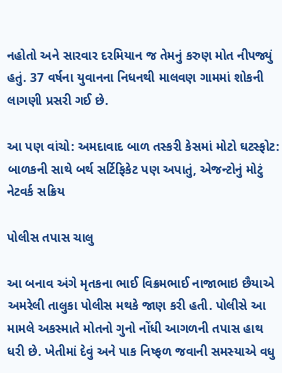નહોતો અને સારવાર દરમિયાન જ તેમનું કરુણ મોત નીપજ્યું હતું. 37 વર્ષના યુવાનના નિધનથી માલવણ ગામમાં શોકની લાગણી પ્રસરી ગઈ છે.

આ પણ વાંચો: અમદાવાદ બાળ તસ્કરી કેસમાં મોટો ઘટસ્ફોટ: બાળકની સાથે બર્થ સર્ટિફિકેટ પણ અપાતું, એજન્ટોનું મોટું નેટવર્ક સક્રિય

પોલીસ તપાસ ચાલુ

આ બનાવ અંગે મૃતકના ભાઈ વિક્રમભાઈ નાજાભાઇ છૈયાએ અમરેલી તાલુકા પોલીસ મથકે જાણ કરી હતી. પોલીસે આ મામલે અકસ્માતે મોતનો ગુનો નોંધી આગળની તપાસ હાથ ધરી છે. ખેતીમાં દેવું અને પાક નિષ્ફળ જવાની સમસ્યાએ વધુ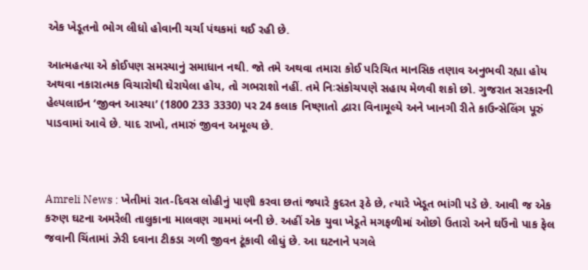એક ખેડૂતનો ભોગ લીધો હોવાની ચર્ચા પંથકમાં થઈ રહી છે.

આત્મહત્યા એ કોઈપણ સમસ્યાનું સમાધાન નથી. જો તમે અથવા તમારા કોઈ પરિચિત માનસિક તણાવ અનુભવી રહ્યા હોય અથવા નકારાત્મક વિચારોથી ઘેરાયેલા હોય, તો ગભરાશો નહીં. તમે નિઃસંકોચપણે સહાય મેળવી શકો છો. ગુજરાત સરકારની હેલ્પલાઇન ‘જીવન આસ્થા’ (1800 233 3330) પર 24 કલાક નિષ્ણાતો દ્વારા વિનામૂલ્યે અને ખાનગી રીતે કાઉન્સેલિંગ પૂરું પાડવામાં આવે છે. યાદ રાખો, તમારું જીવન અમૂલ્ય છે.



Amreli News : ખેતીમાં રાત-દિવસ લોહીનું પાણી કરવા છતાં જ્યારે કુદરત રૂઠે છે, ત્યારે ખેડૂત ભાંગી પડે છે. આવી જ એક કરુણ ઘટના અમરેલી તાલુકાના માલવણ ગામમાં બની છે. અહીં એક યુવા ખેડૂતે મગફળીમાં ઓછો ઉતારો અને ઘઉંનો પાક ફેલ જવાની ચિંતામાં ઝેરી દવાના ટીકડા ગળી જીવન ટૂંકાવી લીધું છે. આ ઘટનાને પગલે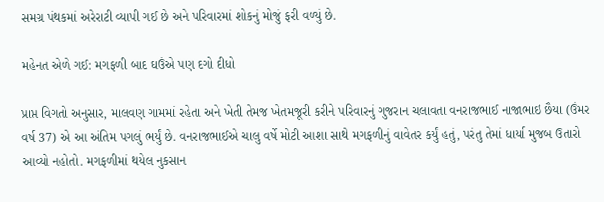સમગ્ર પંથકમાં અરેરાટી વ્યાપી ગઈ છે અને પરિવારમાં શોકનું મોજું ફરી વળ્યું છે.

મહેનત એળે ગઈ: મગફળી બાદ ઘઉંએ પણ દગો દીધો

પ્રાપ્ત વિગતો અનુસાર, માલવણ ગામમાં રહેતા અને ખેતી તેમજ ખેતમજૂરી કરીને પરિવારનું ગુજરાન ચલાવતા વનરાજભાઈ નાજાભાઇ છૈયા (ઉંમર વર્ષ 37) એ આ અંતિમ પગલું ભર્યું છે. વનરાજભાઈએ ચાલુ વર્ષે મોટી આશા સાથે મગફળીનું વાવેતર કર્યું હતું, પરંતુ તેમાં ધાર્યા મુજબ ઉતારો આવ્યો નહોતો. મગફળીમાં થયેલ નુકસાન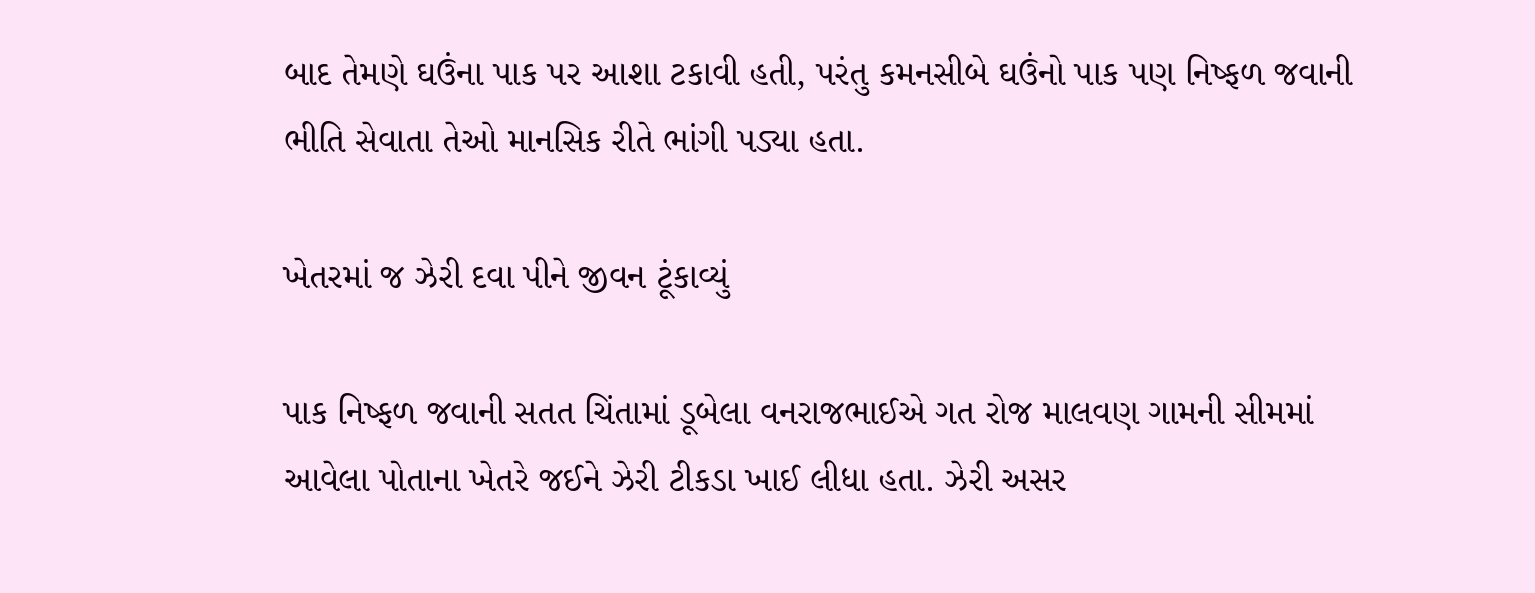બાદ તેમણે ઘઉંના પાક પર આશા ટકાવી હતી, પરંતુ કમનસીબે ઘઉંનો પાક પણ નિષ્ફળ જવાની ભીતિ સેવાતા તેઓ માનસિક રીતે ભાંગી પડ્યા હતા.

ખેતરમાં જ ઝેરી દવા પીને જીવન ટૂંકાવ્યું

પાક નિષ્ફળ જવાની સતત ચિંતામાં ડૂબેલા વનરાજભાઈએ ગત રોજ માલવણ ગામની સીમમાં આવેલા પોતાના ખેતરે જઈને ઝેરી ટીકડા ખાઈ લીધા હતા. ઝેરી અસર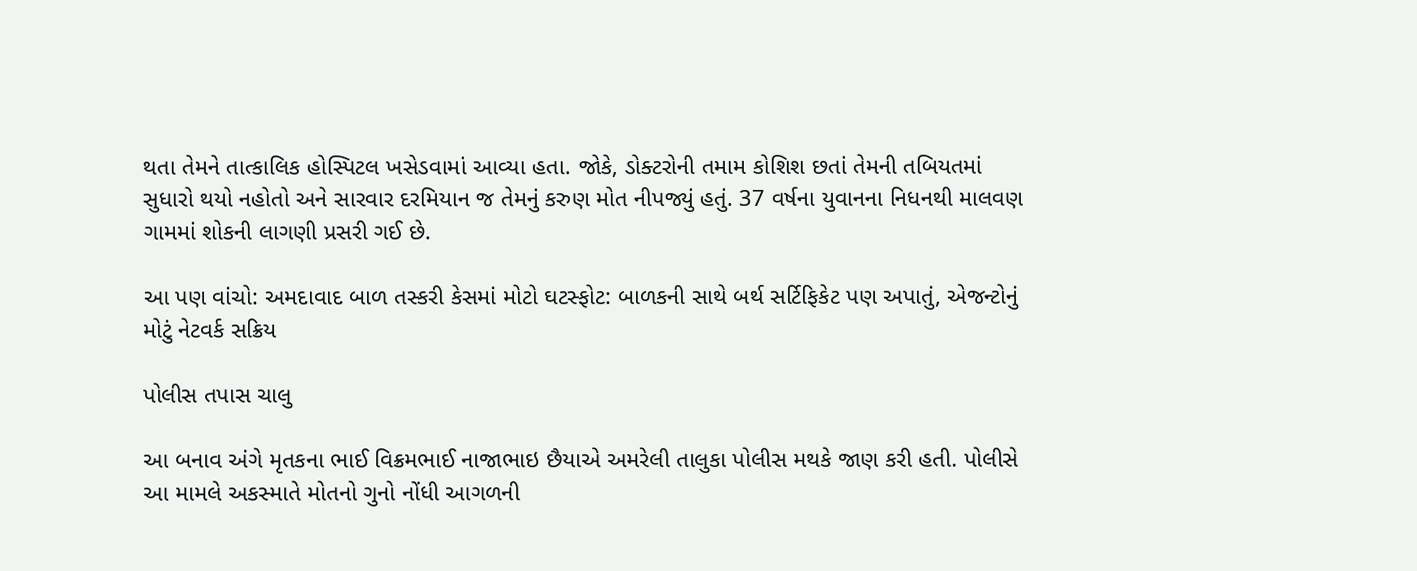થતા તેમને તાત્કાલિક હોસ્પિટલ ખસેડવામાં આવ્યા હતા. જોકે, ડોક્ટરોની તમામ કોશિશ છતાં તેમની તબિયતમાં સુધારો થયો નહોતો અને સારવાર દરમિયાન જ તેમનું કરુણ મોત નીપજ્યું હતું. 37 વર્ષના યુવાનના નિધનથી માલવણ ગામમાં શોકની લાગણી પ્રસરી ગઈ છે.

આ પણ વાંચો: અમદાવાદ બાળ તસ્કરી કેસમાં મોટો ઘટસ્ફોટ: બાળકની સાથે બર્થ સર્ટિફિકેટ પણ અપાતું, એજન્ટોનું મોટું નેટવર્ક સક્રિય

પોલીસ તપાસ ચાલુ

આ બનાવ અંગે મૃતકના ભાઈ વિક્રમભાઈ નાજાભાઇ છૈયાએ અમરેલી તાલુકા પોલીસ મથકે જાણ કરી હતી. પોલીસે આ મામલે અકસ્માતે મોતનો ગુનો નોંધી આગળની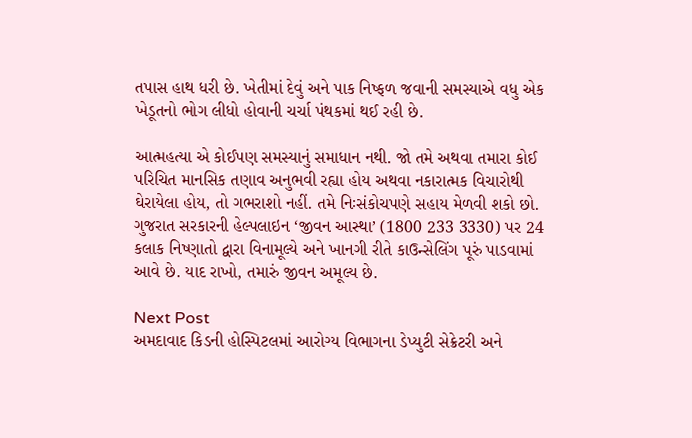તપાસ હાથ ધરી છે. ખેતીમાં દેવું અને પાક નિષ્ફળ જવાની સમસ્યાએ વધુ એક ખેડૂતનો ભોગ લીધો હોવાની ચર્ચા પંથકમાં થઈ રહી છે.

આત્મહત્યા એ કોઈપણ સમસ્યાનું સમાધાન નથી. જો તમે અથવા તમારા કોઈ પરિચિત માનસિક તણાવ અનુભવી રહ્યા હોય અથવા નકારાત્મક વિચારોથી ઘેરાયેલા હોય, તો ગભરાશો નહીં. તમે નિઃસંકોચપણે સહાય મેળવી શકો છો. ગુજરાત સરકારની હેલ્પલાઇન ‘જીવન આસ્થા’ (1800 233 3330) પર 24 કલાક નિષ્ણાતો દ્વારા વિનામૂલ્યે અને ખાનગી રીતે કાઉન્સેલિંગ પૂરું પાડવામાં આવે છે. યાદ રાખો, તમારું જીવન અમૂલ્ય છે.

Next Post
અમદાવાદ કિડની હોસ્પિટલમાં આરોગ્ય વિભાગના ડેપ્યુટી સેક્રેટરી અને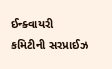ઈન્ક્વાયરી કમિટીની સરપ્રાઈઝ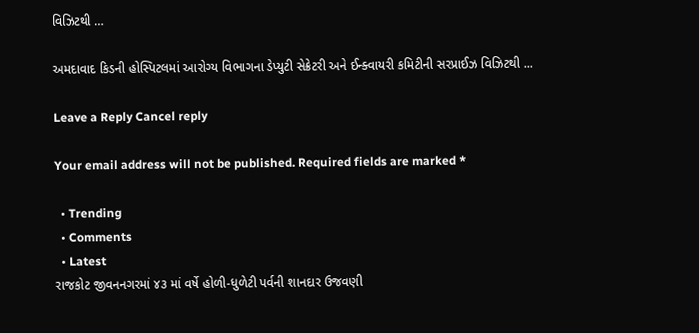વિઝિટથી …

અમદાવાદ કિડની હોસ્પિટલમાં આરોગ્ય વિભાગના ડેપ્યુટી સેક્રેટરી અને ઈન્ક્વાયરી કમિટીની સરપ્રાઈઝ વિઝિટથી ...

Leave a Reply Cancel reply

Your email address will not be published. Required fields are marked *

  • Trending
  • Comments
  • Latest
રાજકોટ જીવનનગરમાં ૪૩ માં વર્ષે હોળી-ધુળેટી પર્વની શાનદાર ઉજવણી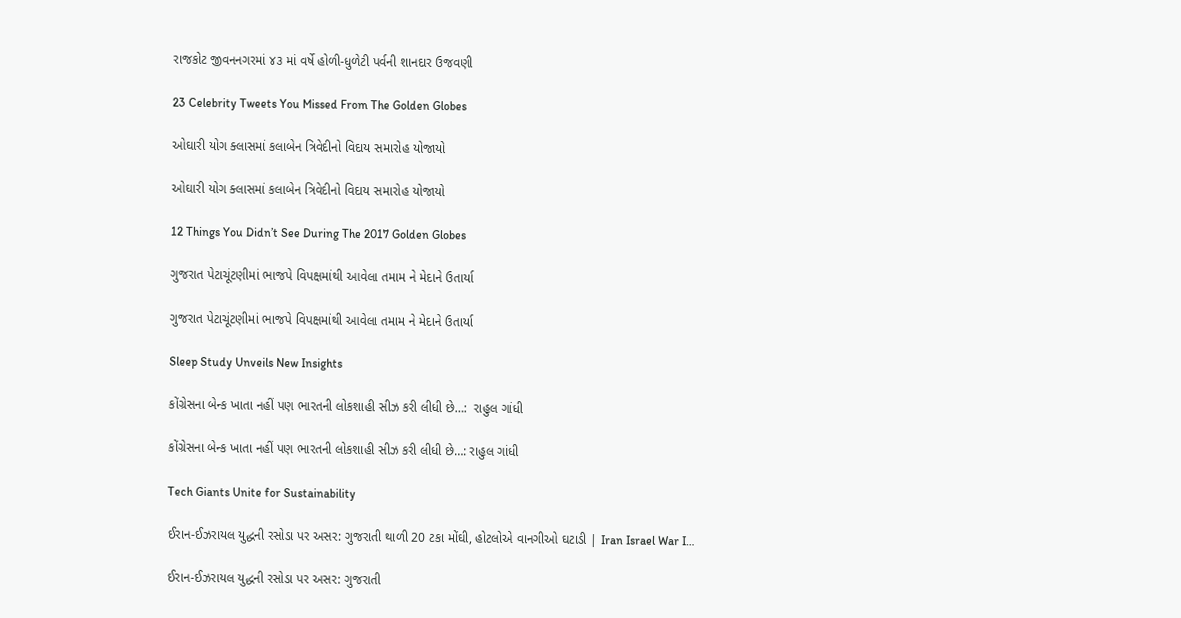રાજકોટ જીવનનગરમાં ૪૩ માં વર્ષે હોળી-ધુળેટી પર્વની શાનદાર ઉજવણી

23 Celebrity Tweets You Missed From The Golden Globes

ઓઘારી યોગ ક્લાસમાં કલાબેન ત્રિવેદીનો વિદાય સમારોહ યોજાયો

ઓઘારી યોગ ક્લાસમાં કલાબેન ત્રિવેદીનો વિદાય સમારોહ યોજાયો

12 Things You Didn’t See During The 2017 Golden Globes

ગુજરાત પેટાચૂંટણીમાં ભાજપે વિપક્ષમાંથી આવેલા તમામ ને મેદાને ઉતાર્યા

ગુજરાત પેટાચૂંટણીમાં ભાજપે વિપક્ષમાંથી આવેલા તમામ ને મેદાને ઉતાર્યા

Sleep Study Unveils New Insights

કોંગ્રેસના બેન્ક ખાતા નહીં પણ ભારતની લોકશાહી સીઝ કરી લીધી છે…:  રાહુલ ગાંધી

કોંગ્રેસના બેન્ક ખાતા નહીં પણ ભારતની લોકશાહી સીઝ કરી લીધી છે…: રાહુલ ગાંધી

Tech Giants Unite for Sustainability

ઈરાન-ઈઝરાયલ યુદ્ધની રસોડા પર અસર: ગુજરાતી થાળી 20 ટકા મોંઘી, હોટલોએ વાનગીઓ ઘટાડી | Iran Israel War I…

ઈરાન-ઈઝરાયલ યુદ્ધની રસોડા પર અસર: ગુજરાતી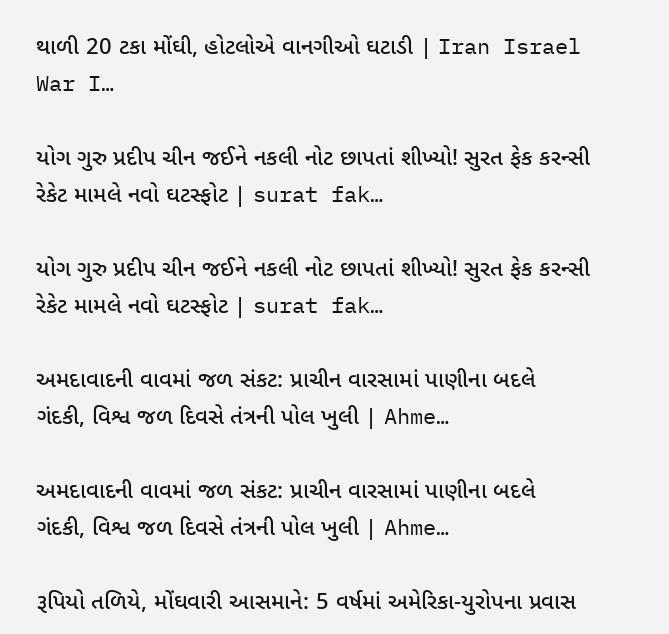થાળી 20 ટકા મોંઘી, હોટલોએ વાનગીઓ ઘટાડી | Iran Israel War I…

યોગ ગુરુ પ્રદીપ ચીન જઈને નકલી નોટ છાપતાં શીખ્યો! સુરત ફેક કરન્સી રેકેટ મામલે નવો ઘટસ્ફોટ | surat fak…

યોગ ગુરુ પ્રદીપ ચીન જઈને નકલી નોટ છાપતાં શીખ્યો! સુરત ફેક કરન્સી રેકેટ મામલે નવો ઘટસ્ફોટ | surat fak…

અમદાવાદની વાવમાં જળ સંકટ: પ્રાચીન વારસામાં પાણીના બદલે ગંદકી, વિશ્વ જળ દિવસે તંત્રની પોલ ખુલી | Ahme…

અમદાવાદની વાવમાં જળ સંકટ: પ્રાચીન વારસામાં પાણીના બદલે ગંદકી, વિશ્વ જળ દિવસે તંત્રની પોલ ખુલી | Ahme…

રૂપિયો તળિયે, મોંઘવારી આસમાને: 5 વર્ષમાં અમેરિકા-યુરોપના પ્રવાસ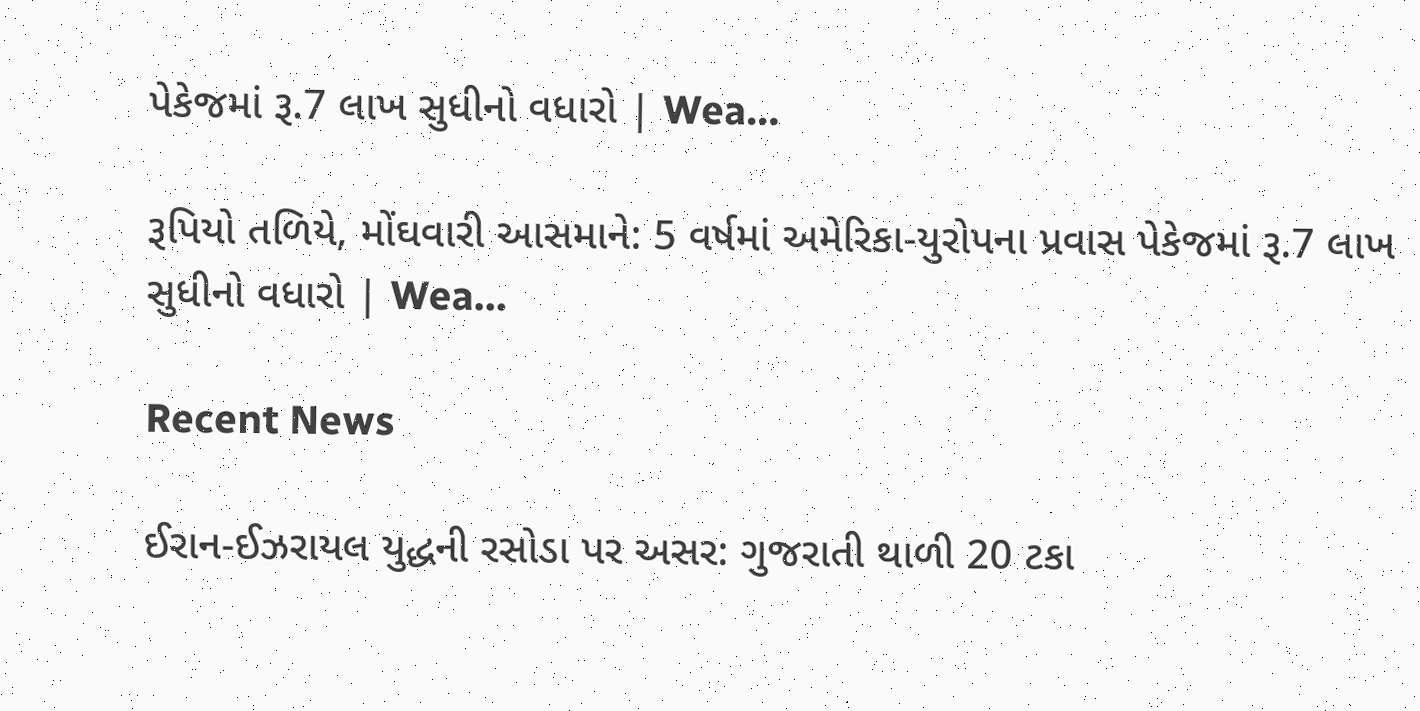પેકેજમાં રૂ.7 લાખ સુધીનો વધારો | Wea…

રૂપિયો તળિયે, મોંઘવારી આસમાને: 5 વર્ષમાં અમેરિકા-યુરોપના પ્રવાસ પેકેજમાં રૂ.7 લાખ સુધીનો વધારો | Wea…

Recent News

ઈરાન-ઈઝરાયલ યુદ્ધની રસોડા પર અસર: ગુજરાતી થાળી 20 ટકા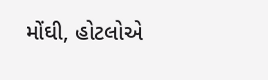મોંઘી, હોટલોએ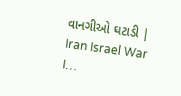વાનગીઓ ઘટાડી | Iran Israel War I…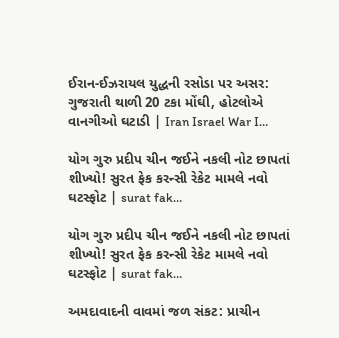ઈરાન-ઈઝરાયલ યુદ્ધની રસોડા પર અસર: ગુજરાતી થાળી 20 ટકા મોંઘી, હોટલોએ વાનગીઓ ઘટાડી | Iran Israel War I…

યોગ ગુરુ પ્રદીપ ચીન જઈને નકલી નોટ છાપતાં શીખ્યો! સુરત ફેક કરન્સી રેકેટ મામલે નવો ઘટસ્ફોટ | surat fak…

યોગ ગુરુ પ્રદીપ ચીન જઈને નકલી નોટ છાપતાં શીખ્યો! સુરત ફેક કરન્સી રેકેટ મામલે નવો ઘટસ્ફોટ | surat fak…

અમદાવાદની વાવમાં જળ સંકટ: પ્રાચીન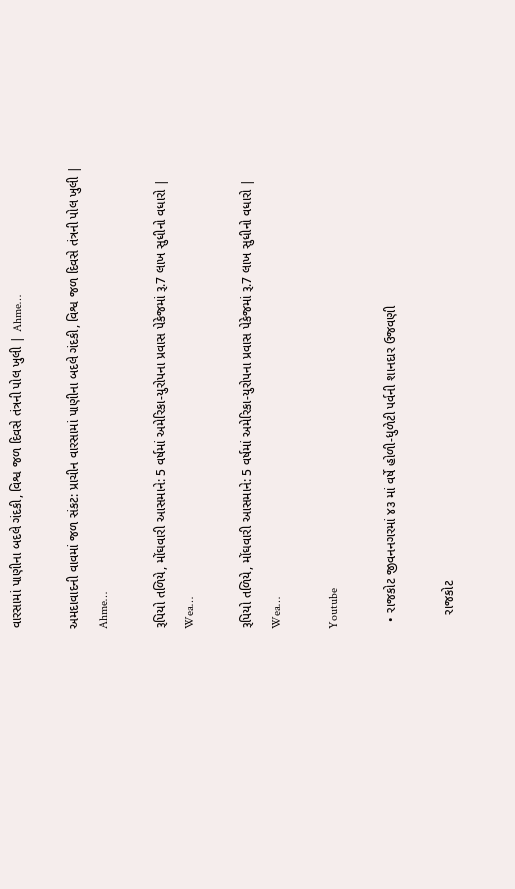વારસામાં પાણીના બદલે ગંદકી, વિશ્વ જળ દિવસે તંત્રની પોલ ખુલી | Ahme…

અમદાવાદની વાવમાં જળ સંકટ: પ્રાચીન વારસામાં પાણીના બદલે ગંદકી, વિશ્વ જળ દિવસે તંત્રની પોલ ખુલી | Ahme…

રૂપિયો તળિયે, મોંઘવારી આસમાને: 5 વર્ષમાં અમેરિકા-યુરોપના પ્રવાસ પેકેજમાં રૂ.7 લાખ સુધીનો વધારો | Wea…

રૂપિયો તળિયે, મોંઘવારી આસમાને: 5 વર્ષમાં અમેરિકા-યુરોપના પ્રવાસ પેકેજમાં રૂ.7 લાખ સુધીનો વધારો | Wea…

Youtube

  • રાજકોટ જીવનનગરમાં ૪૩ માં વર્ષે હોળી-ધુળેટી પર્વની શાનદાર ઉજવણી

    રાજકોટ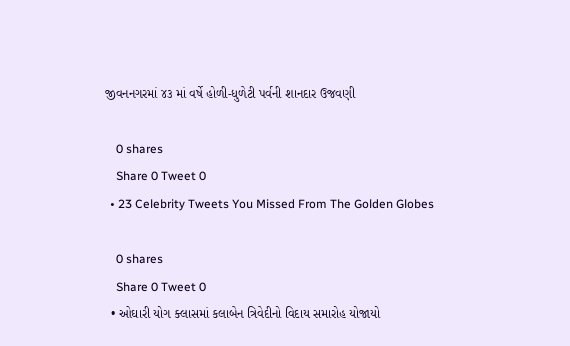જીવનનગરમાં ૪૩ માં વર્ષે હોળી-ધુળેટી પર્વની શાનદાર ઉજવણી

    0 shares
    Share 0 Tweet 0
  • 23 Celebrity Tweets You Missed From The Golden Globes

    0 shares
    Share 0 Tweet 0
  • ઓઘારી યોગ ક્લાસમાં કલાબેન ત્રિવેદીનો વિદાય સમારોહ યોજાયો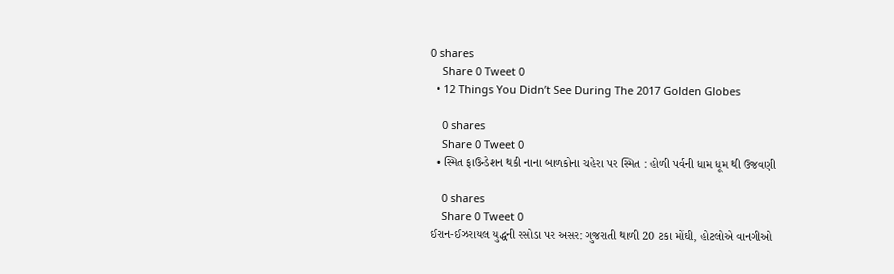0 shares
    Share 0 Tweet 0
  • 12 Things You Didn’t See During The 2017 Golden Globes

    0 shares
    Share 0 Tweet 0
  • સ્મિત ફાઉન્ડેશન થકી નાના બાળકોના ચહેરા પર સ્મિત : હોળી પર્વની ધામ ધૂમ થી ઉજવણી

    0 shares
    Share 0 Tweet 0
ઈરાન-ઈઝરાયલ યુદ્ધની રસોડા પર અસર: ગુજરાતી થાળી 20 ટકા મોંઘી, હોટલોએ વાનગીઓ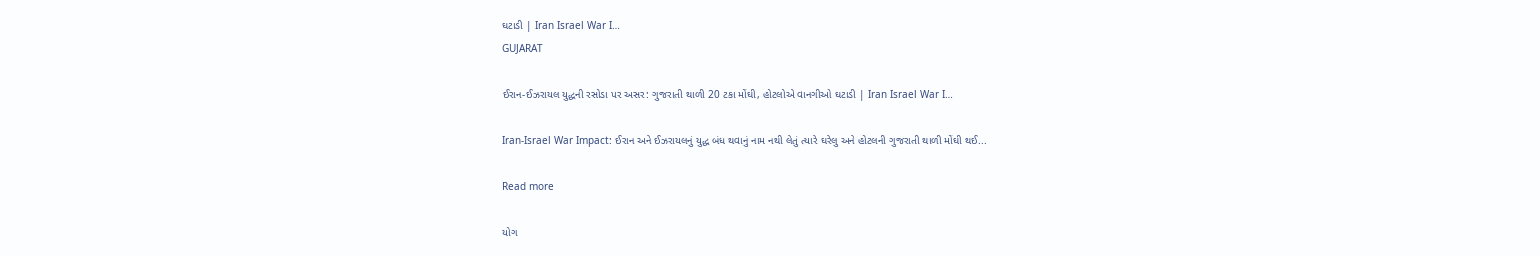ઘટાડી | Iran Israel War I…
GUJARAT

ઈરાન-ઈઝરાયલ યુદ્ધની રસોડા પર અસર: ગુજરાતી થાળી 20 ટકા મોંઘી, હોટલોએ વાનગીઓ ઘટાડી | Iran Israel War I…

Iran-Israel War Impact: ઈરાન અને ઈઝરાયલનું યુદ્ધ બંધ થવાનું નામ નથી લેતું ત્યારે ઘરેલુ અને હોટલની ગુજરાતી થાળી મોંઘી થઈ...

Read more

યોગ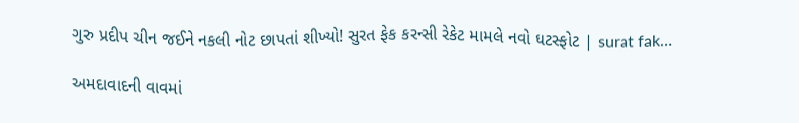ગુરુ પ્રદીપ ચીન જઈને નકલી નોટ છાપતાં શીખ્યો! સુરત ફેક કરન્સી રેકેટ મામલે નવો ઘટસ્ફોટ | surat fak…

અમદાવાદની વાવમાં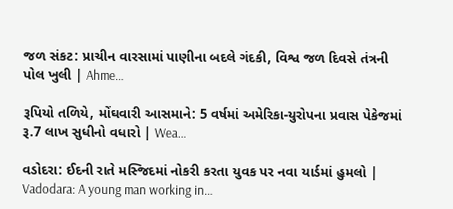જળ સંકટ: પ્રાચીન વારસામાં પાણીના બદલે ગંદકી, વિશ્વ જળ દિવસે તંત્રની પોલ ખુલી | Ahme…

રૂપિયો તળિયે, મોંઘવારી આસમાને: 5 વર્ષમાં અમેરિકા-યુરોપના પ્રવાસ પેકેજમાં રૂ.7 લાખ સુધીનો વધારો | Wea…

વડોદરા: ઈદની રાતે મસ્જિદમાં નોકરી કરતા યુવક પર નવા યાર્ડમાં હુમલો | Vadodara: A young man working in…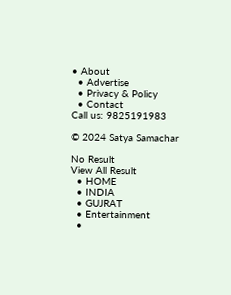• About
  • Advertise
  • Privacy & Policy
  • Contact
Call us: 9825191983

© 2024 Satya Samachar

No Result
View All Result
  • HOME
  • INDIA
  • GUJRAT
  • Entertainment
  •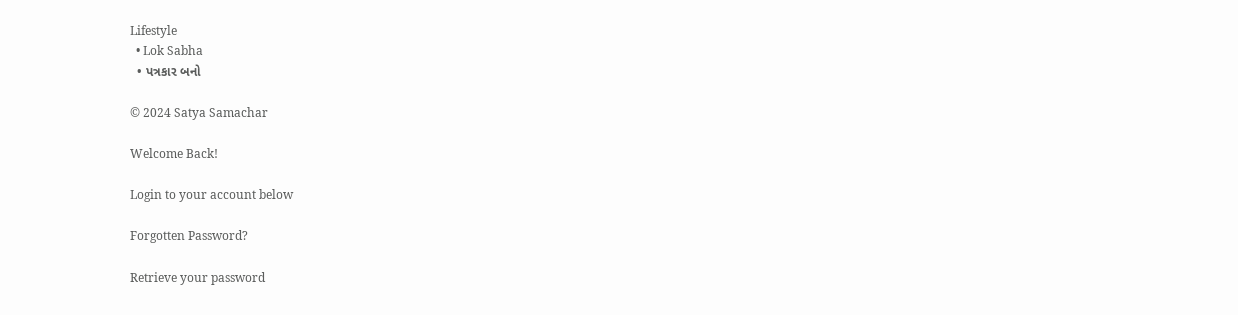Lifestyle
  • Lok Sabha
  • પત્રકાર બનો

© 2024 Satya Samachar

Welcome Back!

Login to your account below

Forgotten Password?

Retrieve your password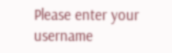Please enter your username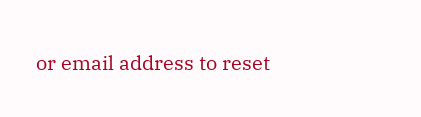or email address to reset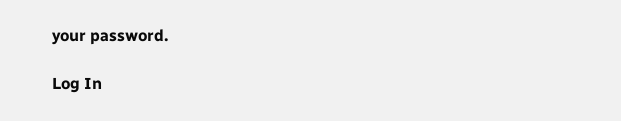your password.

Log In